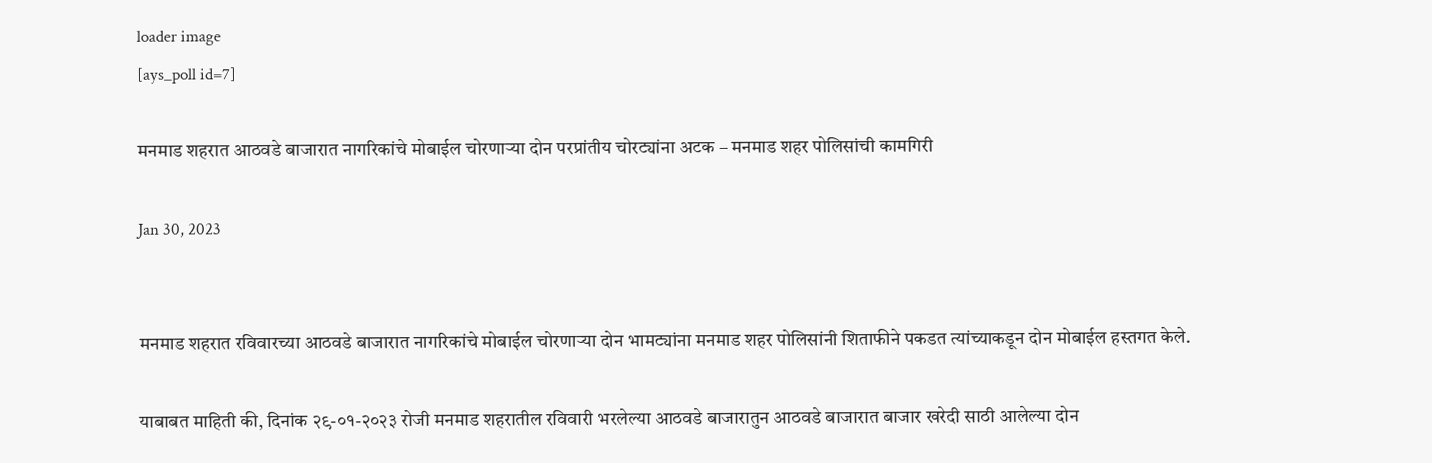loader image
[ays_poll id=7]

मनमाड शहरात आठवडे बाजारात नागरिकांचे मोबाईल चोरणाऱ्या दोन परप्रांतीय चोरट्यांना अटक – मनमाड शहर पोलिसांची कामगिरी

Jan 30, 2023


मनमाड शहरात रविवारच्या आठवडे बाजारात नागरिकांचे मोबाईल चोरणाऱ्या दोन भामट्यांना मनमाड शहर पोलिसांनी शिताफीने पकडत त्यांच्याकडून दोन मोबाईल हस्तगत केले.

याबाबत माहिती की, दिनांक २९-०१-२०२३ रोजी मनमाड शहरातील रविवारी भरलेल्या आठवडे बाजारातुन आठवडे बाजारात बाजार खरेदी साठी आलेल्या दोन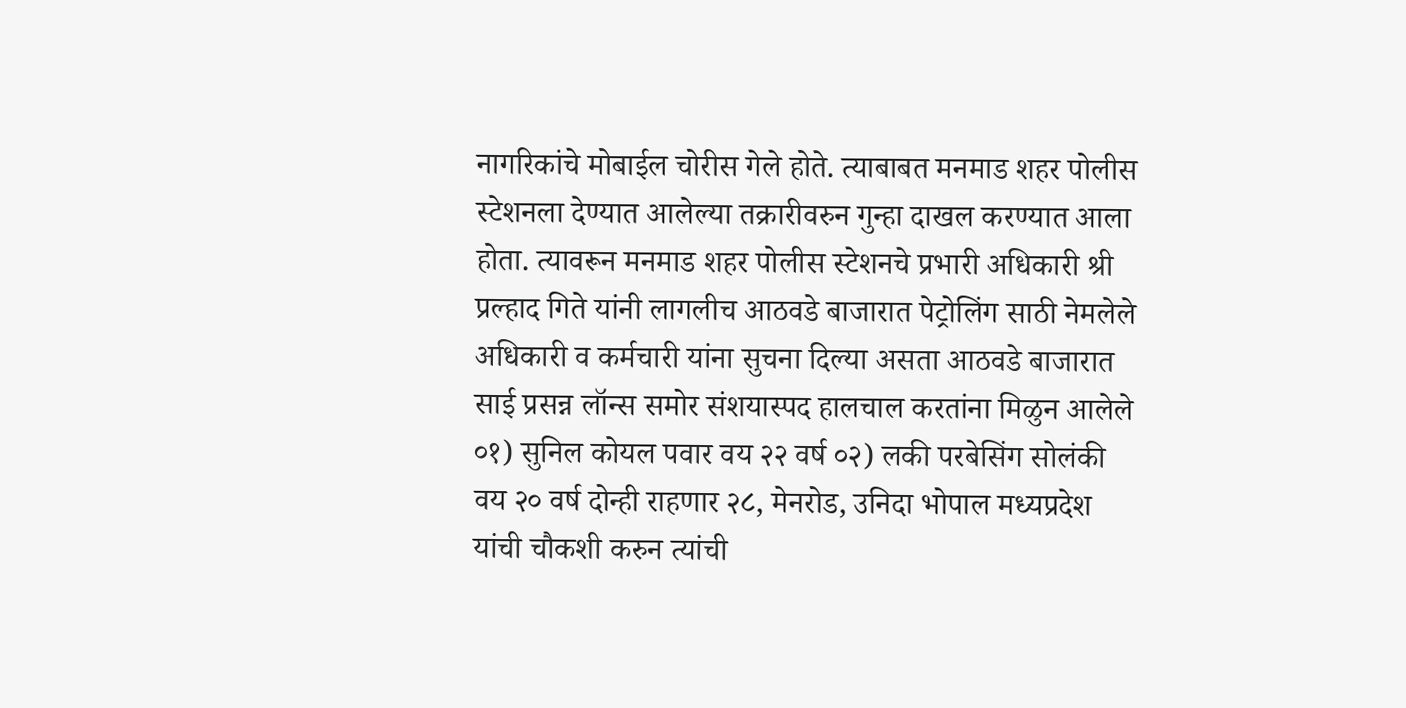नागरिकांचे मोबाईल चोरीस गेले होते. त्याबाबत मनमाड शहर पोलीस स्टेशनला देण्यात आलेल्या तक्रारीवरुन गुन्हा दाखल करण्यात आला होता. त्यावरून मनमाड शहर पोलीस स्टेशनचे प्रभारी अधिकारी श्री प्रल्हाद गिते यांनी लागलीच आठवडे बाजारात पेट्रोलिंग साठी नेमलेले अधिकारी व कर्मचारी यांना सुचना दिल्या असता आठवडे बाजारात साई प्रसन्न लॉन्स समोर संशयास्पद हालचाल करतांना मिळुन आलेले ०१) सुनिल कोयल पवार वय २२ वर्ष ०२) लकी परबेसिंग सोलंकी वय २० वर्ष दोन्ही राहणार २८, मेनरोड, उनिदा भोपाल मध्यप्रदेश यांची चौकशी करुन त्यांची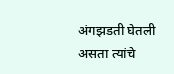अंगझडती घेतली असता त्यांचे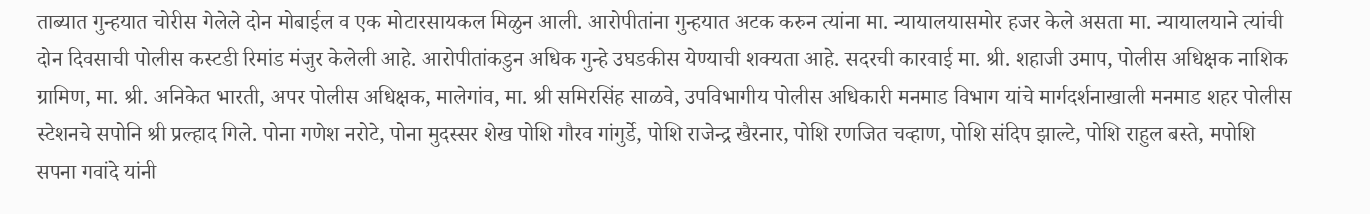ताब्यात गुन्हयात चोरीस गेलेले दोन मोबाईल व एक मोटारसायकल मिळुन आली. आरोपीतांना गुन्हयात अटक करुन त्यांना मा. न्यायालयासमोर हजर केले असता मा. न्यायालयाने त्यांची दोन दिवसाची पोलीस कस्टडी रिमांड मंजुर केलेली आहे. आरोपीतांकडुन अधिक गुन्हे उघडकीस येण्याची शक्यता आहे. सदरची कारवाई मा. श्री. शहाजी उमाप, पोलीस अधिक्षक नाशिक ग्रामिण, मा. श्री. अनिकेत भारती, अपर पोलीस अधिक्षक, मालेगांव, मा. श्री समिरसिंह साळवे, उपविभागीय पोलीस अधिकारी मनमाड विभाग यांचे मार्गदर्शनाखाली मनमाड शहर पोलीस स्टेशनचे सपोनि श्री प्रल्हाद गिले. पोना गणेश नरोटे, पोना मुदस्सर शेख पोशि गौरव गांगुर्डे, पोशि राजेन्द्र खैरनार, पोशि रणजित चव्हाण, पोशि संदिप झाल्टे, पोशि राहुल बस्ते, मपोशि सपना गवांदे यांनी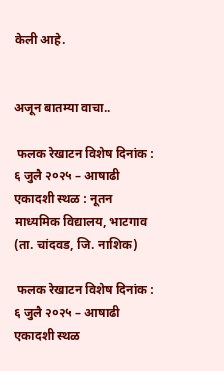केली आहे.


अजून बातम्या वाचा..

 फलक रेखाटन विशेष दिनांक : ६ जुलै २०२५ – आषाढी एकादशी स्थळ : नूतन माध्यमिक विद्यालय, भाटगाव (ता. चांदवड, जि. नाशिक)

 फलक रेखाटन विशेष दिनांक : ६ जुलै २०२५ – आषाढी एकादशी स्थळ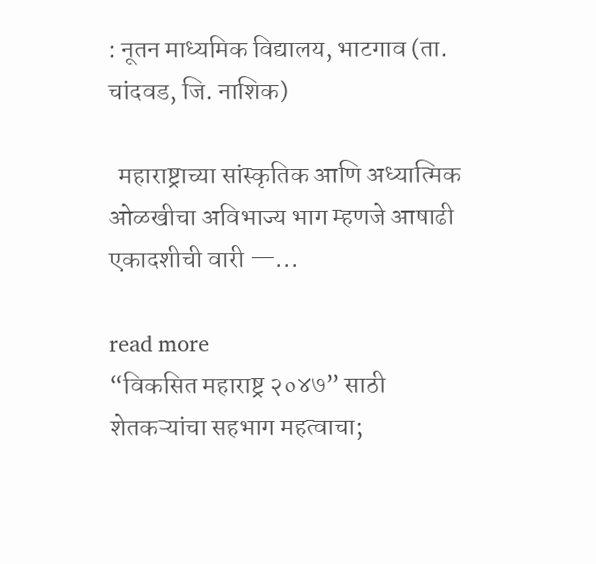: नूतन माध्यमिक विद्यालय, भाटगाव (ता. चांदवड, जि. नाशिक)

  महाराष्ट्राच्या सांस्कृतिक आणि अध्यात्मिक ओळखीचा अविभाज्य भाग म्हणजे आषाढी एकादशीची वारी —...

read more
“विकसित महाराष्ट्र २०४७” साठी शेतकऱ्यांचा सहभाग महत्वाचा;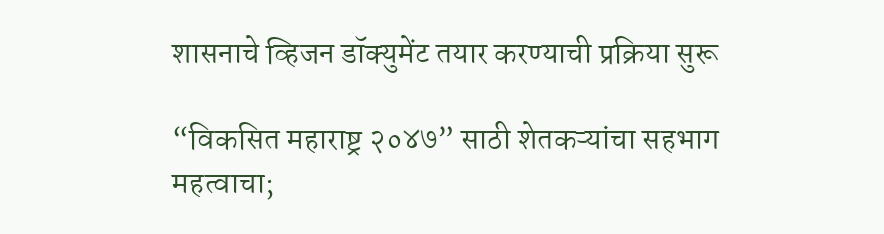शासनाचे व्हिजन डॉक्युमेंट तयार करण्याची प्रक्रिया सुरू

“विकसित महाराष्ट्र २०४७” साठी शेतकऱ्यांचा सहभाग महत्वाचा;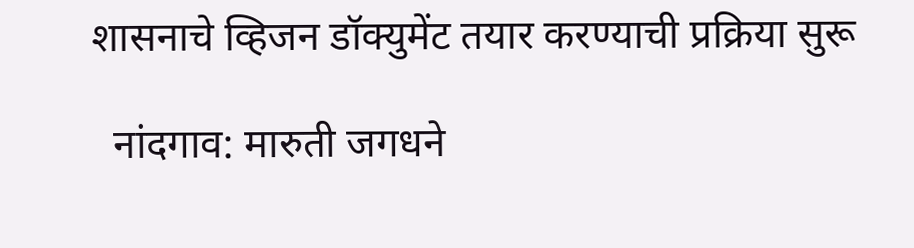शासनाचे व्हिजन डॉक्युमेंट तयार करण्याची प्रक्रिया सुरू

  नांदगाव: मारुती जगधने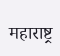महाराष्ट्र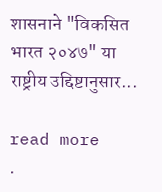शासनाने "विकसित भारत २०४७" या राष्ट्रीय उद्दिष्टानुसार...

read more
.